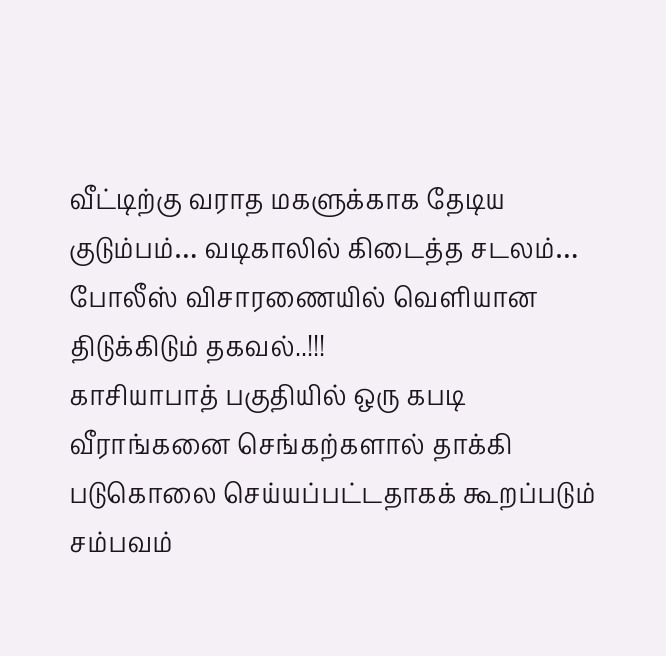வீட்டிற்கு வராத மகளுக்காக தேடிய குடும்பம்… வடிகாலில் கிடைத்த சடலம்… போலீஸ் விசாரணையில் வெளியான திடுக்கிடும் தகவல்..!!!
காசியாபாத் பகுதியில் ஒரு கபடி வீராங்கனை செங்கற்களால் தாக்கி படுகொலை செய்யப்பட்டதாகக் கூறப்படும் சம்பவம்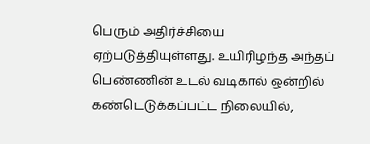பெரும் அதிர்ச்சியை ஏற்படுத்தியுள்ளது. உயிரிழந்த அந்தப் பெண்ணின் உடல் வடிகால் ஒன்றில் கண்டெடுக்கப்பட்ட நிலையில்,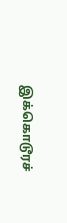இக்கொடூரச்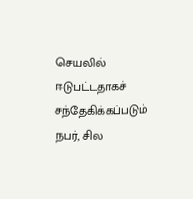செயலில் ஈடுபட்டதாகச் சந்தேகிக்கப்படும் நபர், சில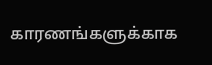காரணங்களுக்காக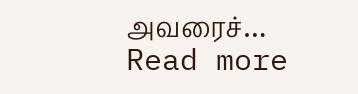அவரைச்…
Read more